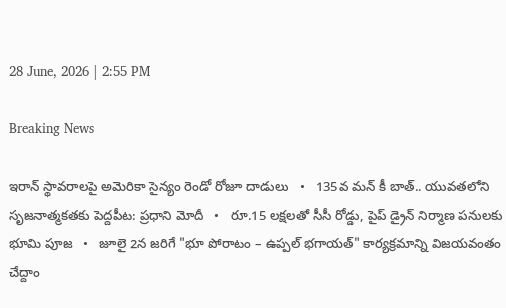28 June, 2026 | 2:55 PM

Breaking News

ఇరాన్ స్థావరాలపై అమెరికా సైన్యం రెండో రోజూ దాడులు   •   135వ మన్ కీ బాత్.. యువతలోని సృజనాత్మకతకు పెద్దపీట: ప్రధాని మోదీ   •   రూ.15 లక్షలతో సీసీ రోడ్డు, పైప్ డ్రైన్ నిర్మాణ పనులకు భూమి పూజ   •   జూలై 2న జరిగే "భూ పోరాటం – ఉప్పల్ భగాయత్" కార్యక్రమాన్ని విజయవంతం చేద్దాం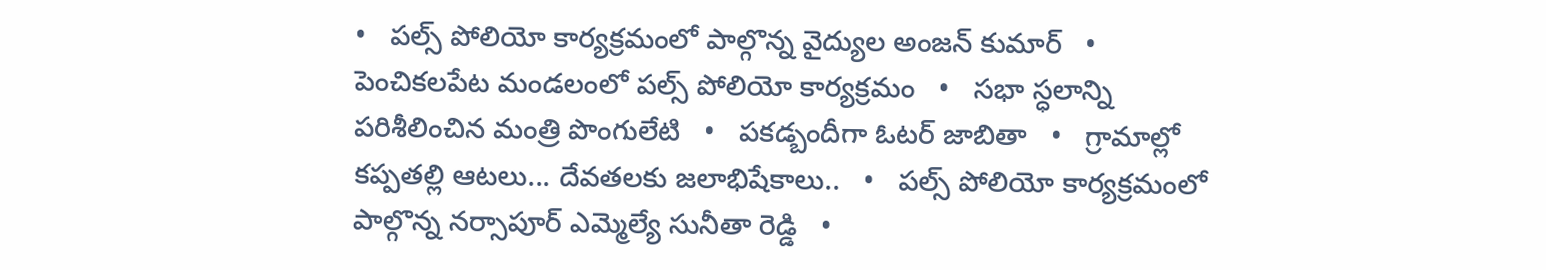•   పల్స్ పోలియో కార్యక్రమంలో పాల్గొన్న వైద్యుల అంజన్ కుమార్   •   పెంచికలపేట మండలంలో పల్స్ పోలియో కార్యక్రమం   •   సభా స్ధలాన్ని పరిశీలించిన మంత్రి పొంగులేటి   •   పకడ్బందీగా ఓటర్ జాబితా   •   గ్రామాల్లో కప్పతల్లి ఆటలు... దేవతలకు జలాభిషేకాలు..   •   పల్స్ పోలియో కార్యక్రమంలో పాల్గొన్న నర్సాపూర్ ఎమ్మెల్యే సునీతా రెడ్డి   •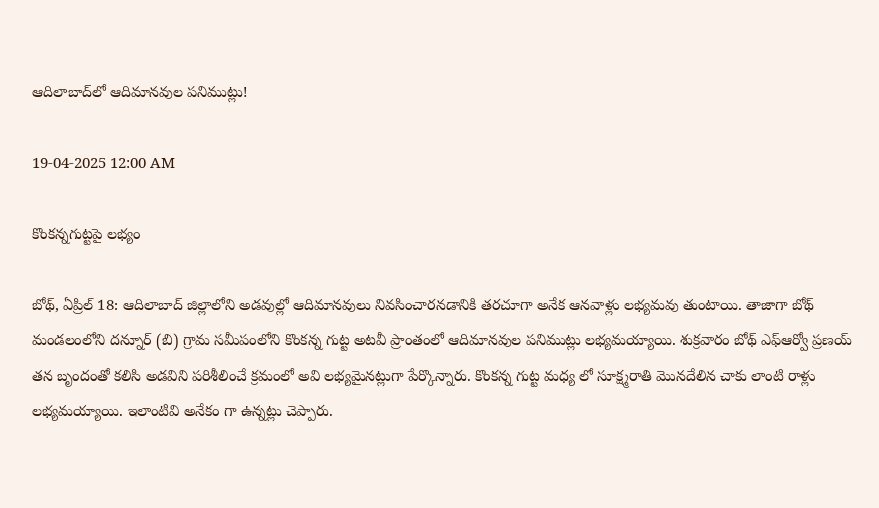ఆదిలాబాద్‌లో ఆదిమానవుల పనిముట్లు!

19-04-2025 12:00 AM

కొంకన్నగుట్టపై లభ్యం

బోథ్, ఏప్రిల్ 18: ఆదిలాబాద్ జిల్లాలోని అడవుల్లో ఆదిమానవులు నివసించారనడానికి తరచూగా అనేక ఆనవాళ్లు లభ్యమవు తుంటాయి. తాజాగా బోథ్ మండలంలోని దన్నూర్ (బి) గ్రామ సమీపంలోని కొంకన్న గుట్ట అటవీ ప్రాంతంలో ఆదిమానవుల పనిముట్లు లభ్యమయ్యాయి. శుక్రవారం బోథ్ ఎఫ్‌ఆర్వో ప్రణయ్ తన బృందంతో కలిసి అడవిని పరిశీలించే క్రమంలో అవి లభ్యమైనట్లుగా పేర్కొన్నారు. కొంకన్న గుట్ట మధ్య లో సూక్ష్మరాతి మొనదేలిన చాకు లాంటి రాళ్లు లభ్యమయ్యాయి. ఇలాంటివి అనేకం గా ఉన్నట్లు చెప్పారు.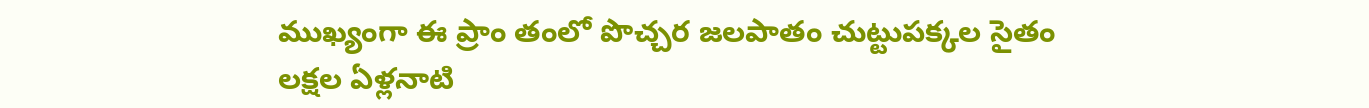ముఖ్యంగా ఈ ప్రాం తంలో పొచ్చర జలపాతం చుట్టుపక్కల సైతం లక్షల ఏళ్లనాటి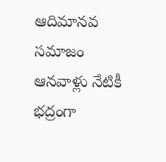ఆదిమానవ సమాజం ఆనవాళ్లు నేటికీ భద్రంగా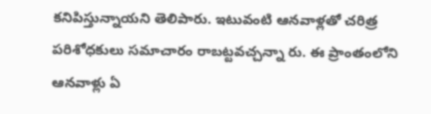కనిపిస్తున్నాయని తెలిపారు. ఇటువంటి ఆనవాళ్లతో చరిత్ర పరిశోధకులు సమాచారం రాబట్టవచ్చన్నా రు. ఈ ప్రాంతంలోని ఆనవాళ్లు ఏ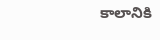కాలానికి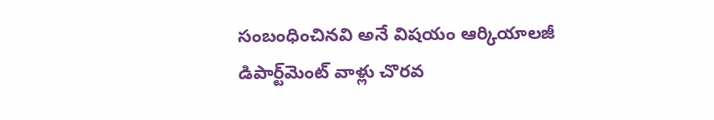సంబంధించినవి అనే విషయం ఆర్కియాలజీ డిపార్ట్‌మెంట్ వాళ్లు చొరవ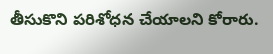తీసుకొని పరిశోధన చేయాలని కోరారు.